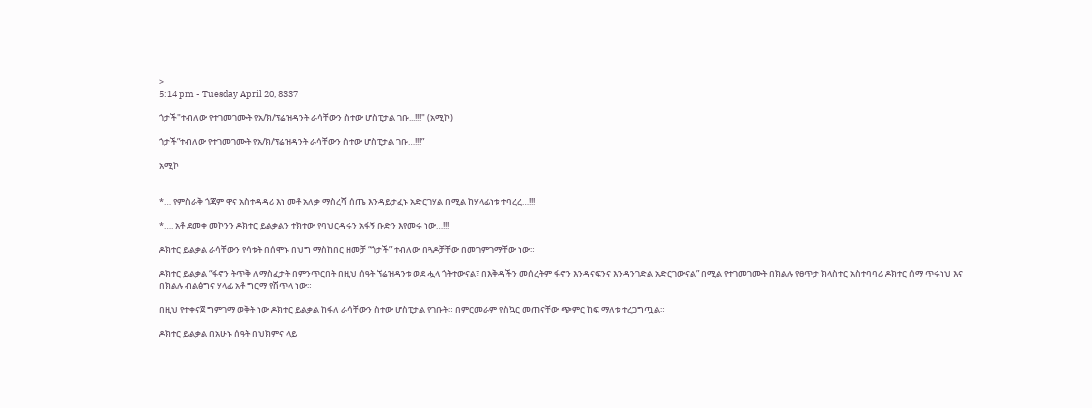>
5:14 pm - Tuesday April 20, 8337

ጎታች"ተብለው የተገመገሙት የአ/ክ/ፕሬዝዳንት ራሳቸውን ስተው ሆስፒታል ገቡ...!!!" (አሚኮ)

ጎታች”ተብለው የተገመገሙት የአ/ክ/ፕሬዝዳንት ራሳቸውን ስተው ሆስፒታል ገቡ…!!!”

አሚኮ


*… የምስራቅ ጎጃም ዋና አስተዳዳሪ እነ መቶ አለቃ ማስረሻ ሰጤ እንዳይታፈኑ አድርገሃል በሚል ከሃላፊነቱ ተባረረ…!!!

*…. አቶ ደመቀ መኮንን ዶክተር ይልቃልን ተክተው የባህርዳሩን አፋኝ ቡድን እየመሩ ነው…!!!

ዶክተር ይልቃል ራሳቸውን የሳቱት በሰሞኑ በህግ ማስከበር ዘመቻ “ጎታች” ተብለው በጓዶቻቸው በመገምገማቸው ነው።

ዶክተር ይልቃል “ፋኖን ትጥቅ ለማስፈታት በምንጥርበት በዚህ ሰዓት ኘሬዝዳንቱ ወደ ሗላ ጎትተውናል፣ በእቅዳችን መሰረትም ፋኖን እንዳናፍንና እንዳንገድል አድርገውናል” በሚል የተገመገሙት በክልሉ የፀጥታ ክላስተር አስተባባሪ ዶክተር ሰማ ጥሩነህ እና በክልሉ ብልፅግና ሃላፊ አቶ ግርማ የሽጥላ ነው።

በዚህ የተቀናጀ ግምገማ ወቅት ነው ዶክተር ይልቃል ከፋለ ራሳቸውን ስተው ሆስፒታል የገቡት። በምርመራም የስኳር መጠናቸው ጭምር ከፍ ማለቱ ተረጋግጧል።

ዶክተር ይልቃል በአሁኑ ሰዓት በህክምና ላይ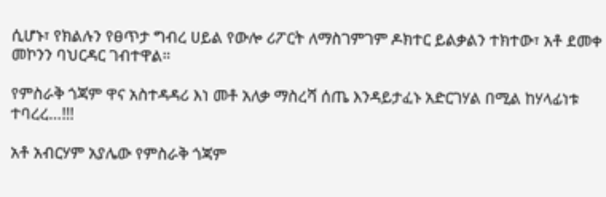ሲሆኑ፣ የክልሉን የፀጥታ ግብረ ሀይል የውሎ ሪፖርት ለማስገምገም ዶክተር ይልቃልን ተክተው፣ አቶ ደመቀ መኮንን ባህርዳር ገብተዋል።

የምስራቅ ጎጃም ዋና አስተዳዳሪ እነ መቶ አለቃ ማስረሻ ሰጤ እንዳይታፈኑ አድርገሃል በሚል ከሃላፊነቱ ተባረረ…!!!

አቶ አብርሃም አያሌው የምስራቅ ጎጃም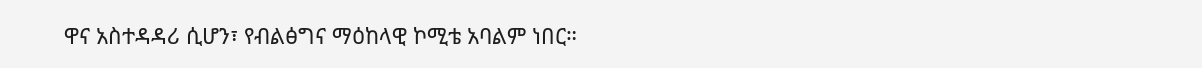ዋና አስተዳዳሪ ሲሆን፣ የብልፅግና ማዕከላዊ ኮሚቴ አባልም ነበር።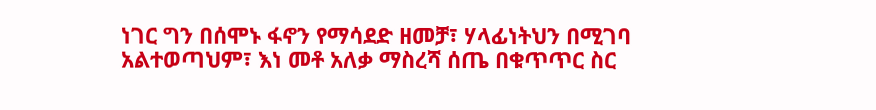ነገር ግን በሰሞኑ ፋኖን የማሳደድ ዘመቻ፣ ሃላፊነትህን በሚገባ አልተወጣህም፣ እነ መቶ አለቃ ማስረሻ ሰጤ በቁጥጥር ስር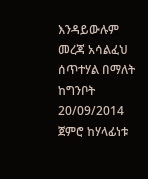እንዳይውሉም መረጃ አሳልፈህ ሰጥተሃል በማለት ከግንቦት 20/09/2014 ጀምሮ ከሃላፊነቱ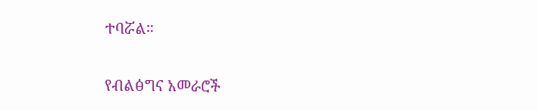ተባሯል።

የብልፅግና አመራሮች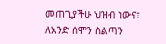መጠጊያችሁ ህዝብ ነውና፣ ለአንድ ሰሞን ስልጣን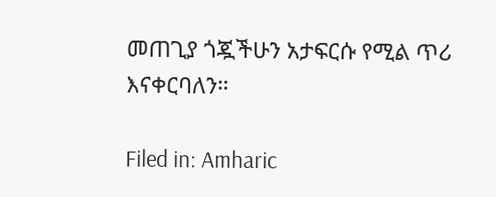መጠጊያ ጎጇችሁን አታፍርሱ የሚል ጥሪ እናቀርባለን።

Filed in: Amharic